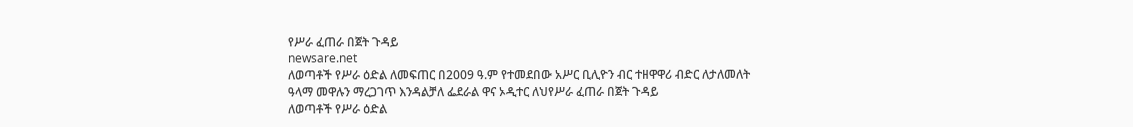የሥራ ፈጠራ በጀት ጉዳይ
newsare.net
ለወጣቶች የሥራ ዕድል ለመፍጠር በ2009 ዓ.ም የተመደበው አሥር ቢሊዮን ብር ተዘዋዋሪ ብድር ለታለመለት ዓላማ መዋሉን ማረጋገጥ እንዳልቻለ ፌደራል ዋና ኦዲተር ለህየሥራ ፈጠራ በጀት ጉዳይ
ለወጣቶች የሥራ ዕድል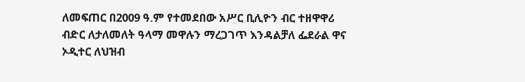ለመፍጠር በ2009 ዓ.ም የተመደበው አሥር ቢሊዮን ብር ተዘዋዋሪ ብድር ለታለመለት ዓላማ መዋሉን ማረጋገጥ እንዳልቻለ ፌደራል ዋና ኦዲተር ለህዝብ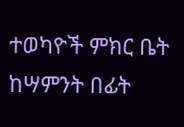ተወካዮች ምክር ቤት ከሣምንት በፊት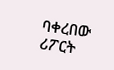ባቀረበው ሪፖርት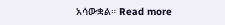አሳውቋል። Read more